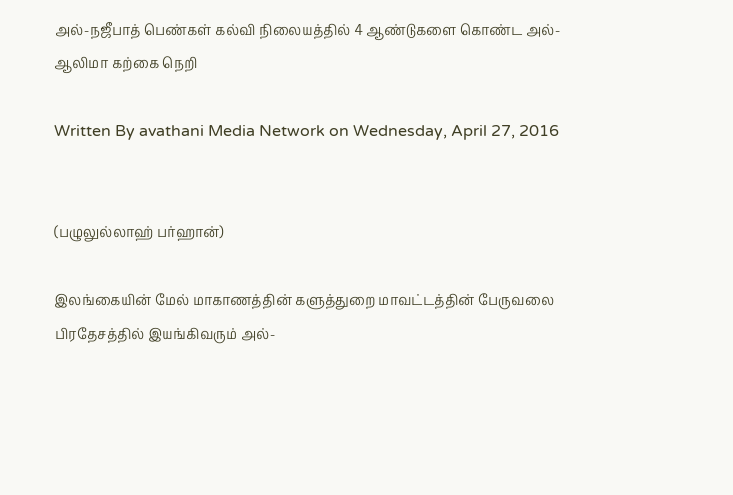அல்-நஜீபாத் பெண்கள் கல்வி நிலையத்தில் 4 ஆண்டுகளை கொண்ட அல்-ஆலிமா கற்கை நெறி

Written By avathani Media Network on Wednesday, April 27, 2016


(பழுலுல்லாஹ் பர்ஹான்)

இலங்கையின் மேல் மாகாணத்தின் களுத்துறை மாவட்டத்தின் பேருவலை பிரதேசத்தில் இயங்கிவரும் அல்-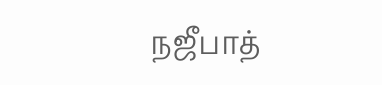நஜீபாத்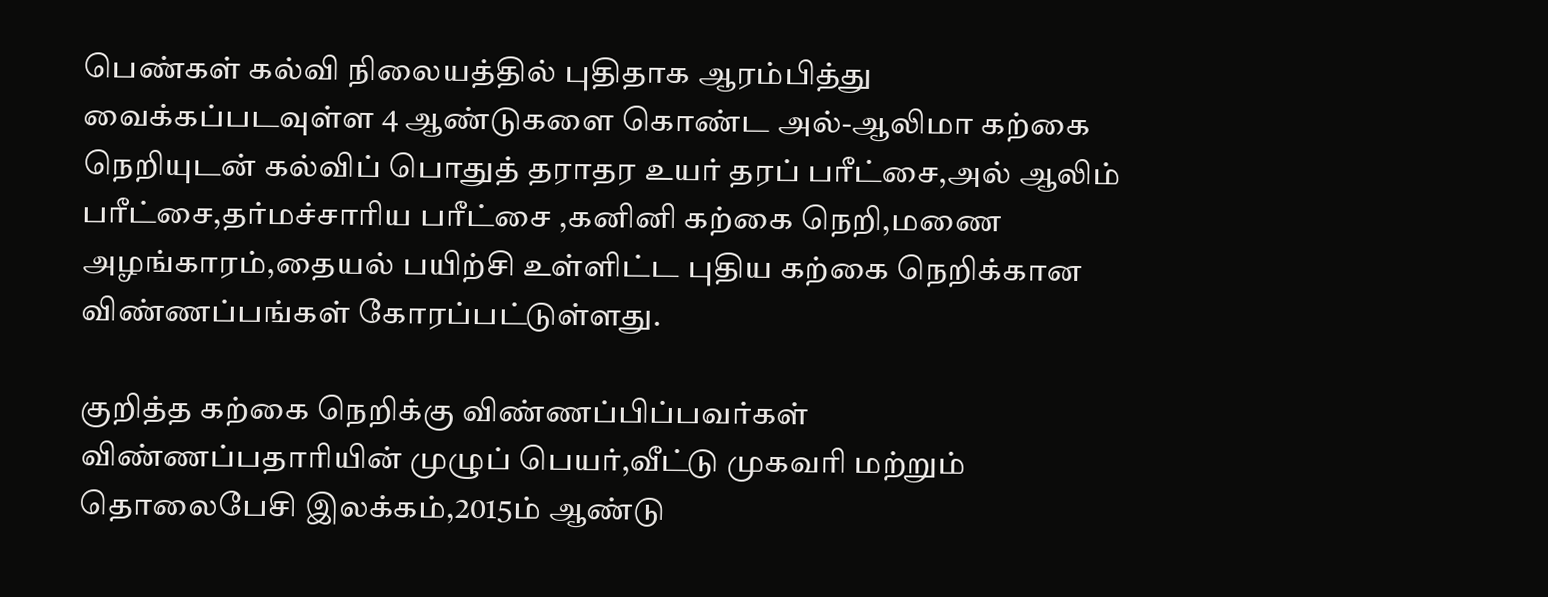பெண்கள் கல்வி நிலையத்தில் புதிதாக ஆரம்பித்து வைக்கப்படவுள்ள 4 ஆண்டுகளை கொண்ட அல்-ஆலிமா கற்கை நெறியுடன் கல்விப் பொதுத் தராதர உயர் தரப் பரீட்சை,அல் ஆலிம் பரீட்சை,தர்மச்சாரிய பரீட்சை ,கனினி கற்கை நெறி,மணை அழங்காரம்,தையல் பயிற்சி உள்ளிட்ட புதிய கற்கை நெறிக்கான விண்ணப்பங்கள் கோரப்பட்டுள்ளது.

குறித்த கற்கை நெறிக்கு விண்ணப்பிப்பவர்கள் விண்ணப்பதாரியின் முழுப் பெயர்,வீட்டு முகவரி மற்றும் தொலைபேசி இலக்கம்,2015ம் ஆண்டு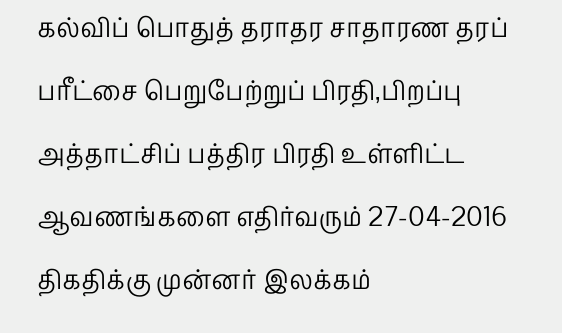கல்விப் பொதுத் தராதர சாதாரண தரப் பரீட்சை பெறுபேற்றுப் பிரதி,பிறப்பு அத்தாட்சிப் பத்திர பிரதி உள்ளிட்ட ஆவணங்களை எதிர்வரும் 27-04-2016 திகதிக்கு முன்னர் இலக்கம்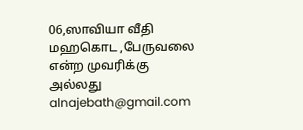06,ஸாவியா வீதி மஹகொட ,பேருவலை என்ற முவரிக்கு அல்லது alnajebath@gmail.com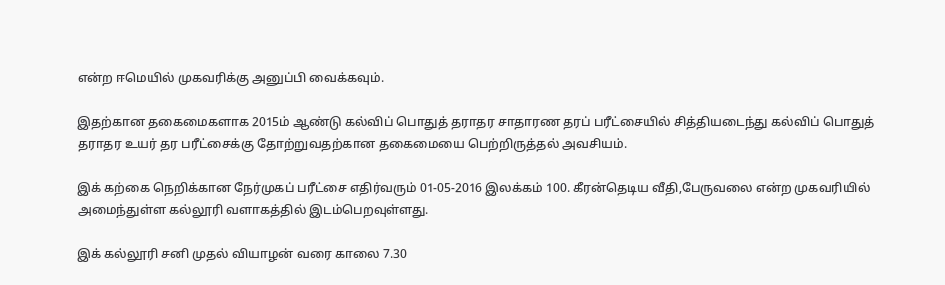என்ற ஈமெயில் முகவரிக்கு அனுப்பி வைக்கவும்.

இதற்கான தகைமைகளாக 2015ம் ஆண்டு கல்விப் பொதுத் தராதர சாதாரண தரப் பரீட்சையில் சித்தியடைந்து கல்விப் பொதுத் தராதர உயர் தர பரீட்சைக்கு தோற்றுவதற்கான தகைமையை பெற்றிருத்தல் அவசியம்.

இக் கற்கை நெறிக்கான நேர்முகப் பரீட்சை எதிர்வரும் 01-05-2016 இலக்கம் 100. கீரன்தெடிய வீதி,பேருவலை என்ற முகவரியில் அமைந்துள்ள கல்லூரி வளாகத்தில் இடம்பெறவுள்ளது.

இக் கல்லூரி சனி முதல் வியாழன் வரை காலை 7.30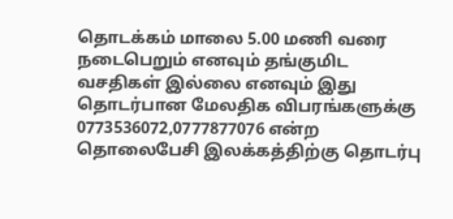தொடக்கம் மாலை 5.00 மணி வரை நடைபெறும் எனவும் தங்குமிட வசதிகள் இல்லை எனவும் இது தொடர்பான மேலதிக விபரங்களுக்கு 0773536072,0777877076 என்ற தொலைபேசி இலக்கத்திற்கு தொடர்பு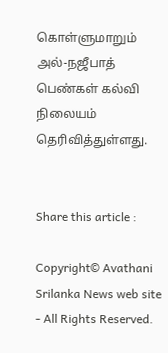கொள்ளுமாறும் அல்-நஜீபாத் பெண்கள் கல்வி நிலையம் தெரிவித்துள்ளது.


Share this article :

Copyright© Avathani Srilanka News web site - All Rights Reserved.